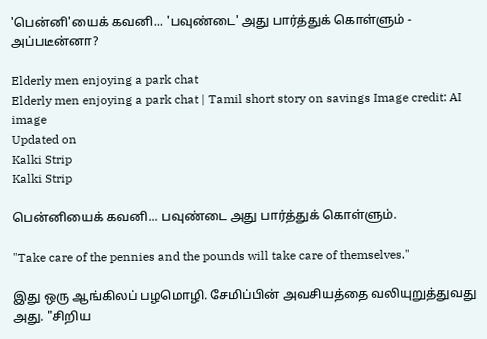'பென்னி'யைக் கவனி... 'பவுண்டை' அது பார்த்துக் கொள்ளும் - அப்படீன்னா?

Elderly men enjoying a park chat
Elderly men enjoying a park chat | Tamil short story on savings Image credit: AI image
Updated on
Kalki Strip
Kalki Strip

பென்னியைக் கவனி... பவுண்டை அது பார்த்துக் கொள்ளும்.

"Take care of the pennies and the pounds will take care of themselves."

இது ஒரு ஆங்கிலப் பழமொழி. சேமிப்பின் அவசியத்தை வலியுறுத்துவது அது. "சிறிய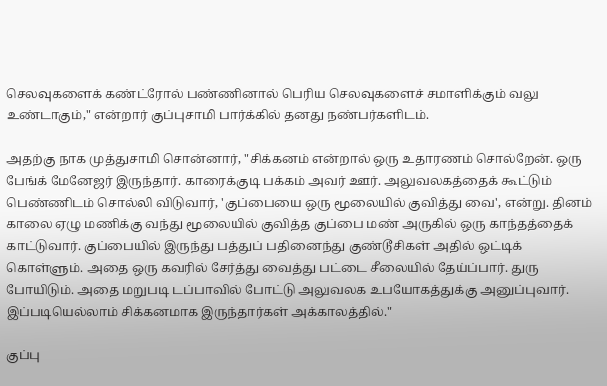செலவுகளைக் கண்ட்ரோல் பண்ணினால் பெரிய செலவுகளைச் சமாளிக்கும் வலு உண்டாகும்," என்றார் குப்புசாமி பார்க்கில் தனது நண்பர்களிடம்.

அதற்கு நாக முத்துசாமி சொன்னார், "சிக்கனம் என்றால் ஒரு உதாரணம் சொல்றேன். ஒரு பேங்க் மேனேஜர் இருந்தார். காரைக்குடி பக்கம் அவர் ஊர். அலுவலகத்தைக் கூட்டும் பெண்ணிடம் சொல்லி விடுவார், 'குப்பையை ஒரு மூலையில் குவித்து வை', என்று. தினம் காலை ஏழு மணிக்கு வந்து மூலையில் குவித்த குப்பை மண் அருகில் ஒரு காந்தத்தைக் காட்டுவார். குப்பையில் இருந்து பத்துப் பதினைந்து குண்டூசிகள் அதில் ஒட்டிக் கொள்ளும். அதை ஒரு கவரில் சேர்த்து வைத்து பட்டை சீலையில் தேய்ப்பார். துரு போயிடும். அதை மறுபடி டப்பாவில் போட்டு அலுவலக உபயோகத்துக்கு அனுப்புவார். இப்படியெல்லாம் சிக்கனமாக இருந்தார்கள் அக்காலத்தில்."

குப்பு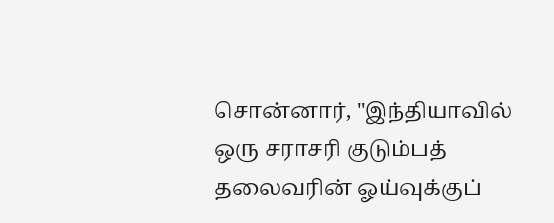சொன்னார், "இந்தியாவில் ஒரு சராசரி குடும்பத் தலைவரின் ஓய்வுக்குப்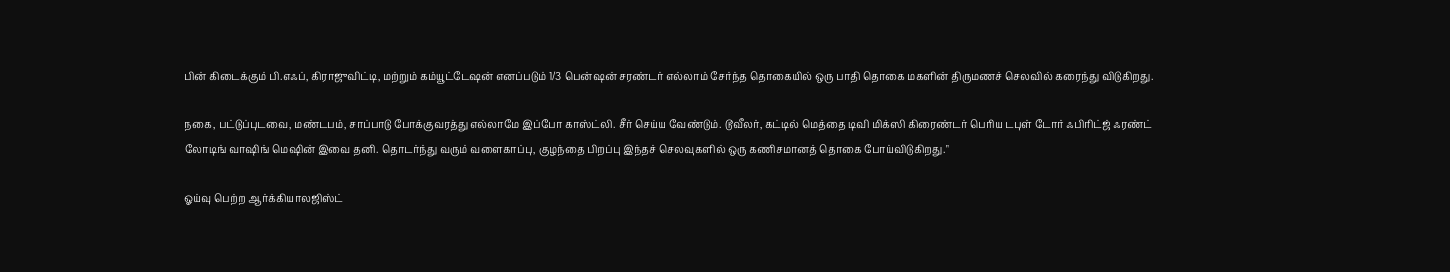பின் கிடைக்கும் பி.எஃப், கிராஜுவிட்டி, மற்றும் கம்யூட்டேஷன் எனப்படும் 1/3 பென்ஷன் சரண்டர் எல்லாம் சேர்ந்த தொகையில் ஒரு பாதி தொகை மகளின் திருமணச் செலவில் கரைந்து விடுகிறது.

நகை, பட்டுப்புடவை, மண்டபம், சாப்பாடு போக்குவரத்து எல்லாமே இப்போ காஸ்ட்லி. சீர் செய்ய வேண்டும். டூவீலர், கட்டில் மெத்தை டிவி மிக்ஸி கிரைண்டர் பெரிய டபுள் டோர் ஃபிரிட்ஜ் ஃரண்ட் லோடிங் வாஷிங் மெஷின் இவை தனி. தொடர்ந்து வரும் வளைகாப்பு, குழந்தை பிறப்பு இந்தச் செலவுகளில் ஒரு கணிசமானத் தொகை போய்விடுகிறது."

ஓய்வு பெற்ற ஆர்க்கியாலஜிஸ்ட்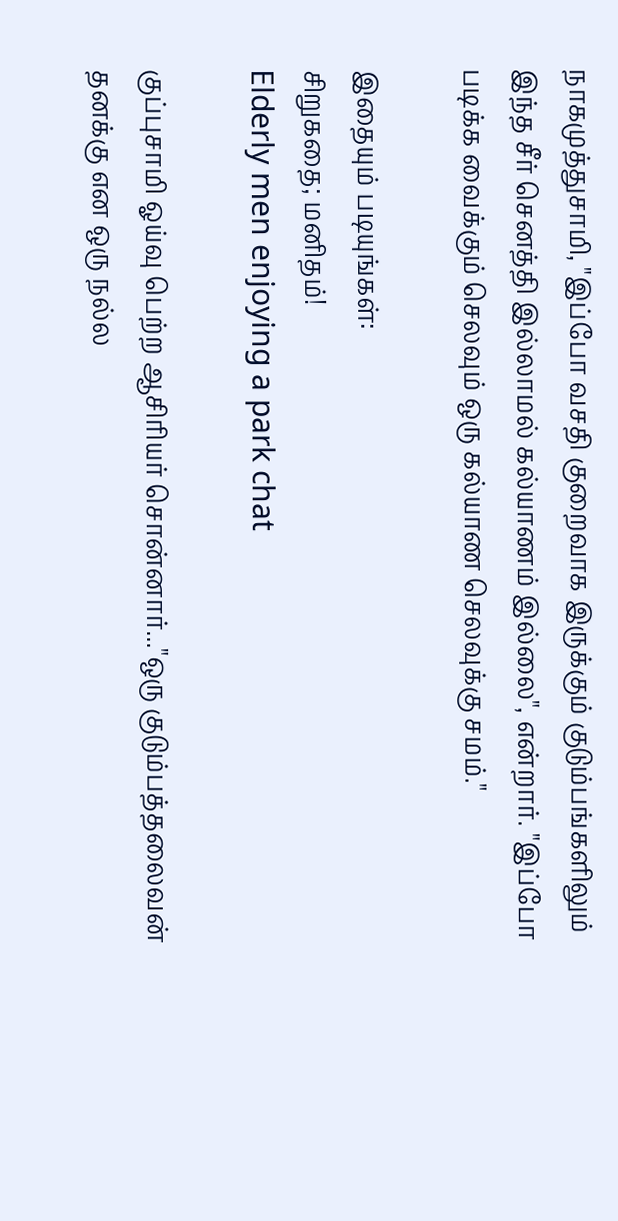நாகமுத்துசாமி, "இப்போ வசதி குறைவாக இருக்கும் குடும்பங்களிலும் இந்த சீர் செனத்தி இல்லாமல் கல்யாணம் இல்லை", என்றார். "இப்போ படிக்க வைக்கும் செலவும் ஒரு கல்யாண செலவுக்கு சமம்."

இதையும் படியுங்கள்:
சிறுகதை; மனிதம்!
Elderly men enjoying a park chat

குப்புசாமி ஓய்வு பெற்ற ஆசிரியர் சொன்னார்..."ஒரு குடும்பத்தலைவன் தனக்கு என ஒரு நல்ல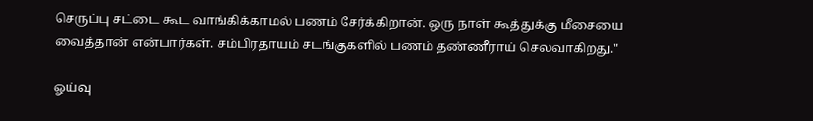செருப்பு சட்டை கூட வாங்கிக்காமல் பணம் சேர்க்கிறான். ஒரு நாள் கூத்துக்கு மீசையை வைத்தான் என்பார்கள். சம்பிரதாயம் சடங்குகளில் பணம் தண்ணீராய் செலவாகிறது."

ஓய்வு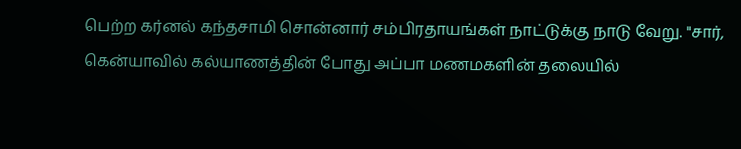பெற்ற கர்னல் கந்தசாமி சொன்னார் சம்பிரதாயங்கள் நாட்டுக்கு நாடு வேறு. "சார், கென்யாவில் கல்யாணத்தின் போது அப்பா மணமகளின் தலையில்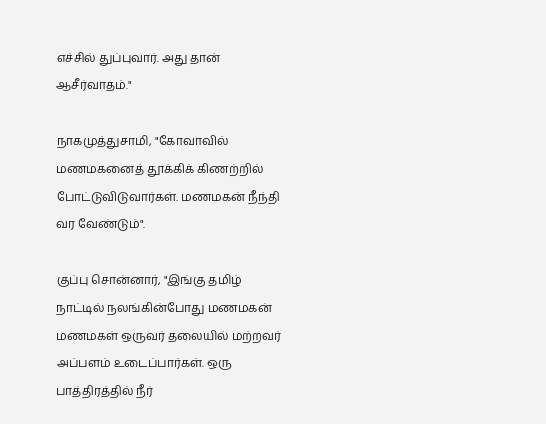எச்சில் துப்புவார். அது தான் ஆசீர்வாதம்."

நாகமுத்துசாமி, "கோவாவில் மணமகனைத் தூக்கிக் கிணற்றில் போட்டுவிடுவார்கள். மணமகன் நீந்தி வர வேண்டும்".

குப்பு சொன்னார், "இங்கு தமிழ் நாட்டில் நலங்கின்போது மணமகன் மணமகள் ஒருவர் தலையில் மற்றவர் அப்பளம் உடைப்பார்கள். ஒரு பாத்திரத்தில் நீர்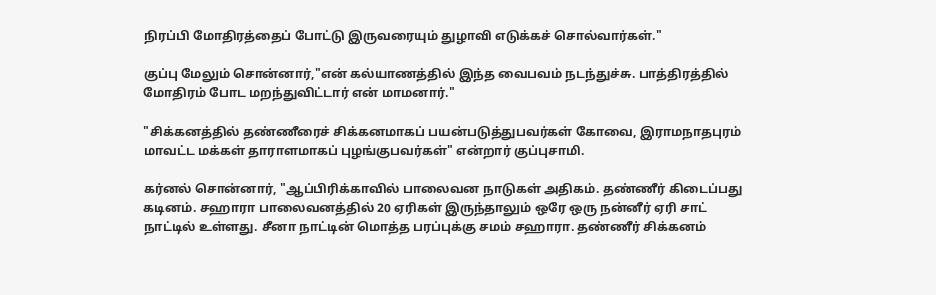நிரப்பி மோதிரத்தைப் போட்டு இருவரையும் துழாவி எடுக்கச் சொல்வார்கள்."

குப்பு மேலும் சொன்னார்,"என் கல்யாணத்தில் இந்த வைபவம் நடந்துச்சு. பாத்திரத்தில் மோதிரம் போட மறந்துவிட்டார் என் மாமனார்."

"சிக்கனத்தில் தண்ணீரைச் சிக்கனமாகப் பயன்படுத்துபவர்கள் கோவை, இராமநாதபுரம் மாவட்ட மக்கள் தாராளமாகப் புழங்குபவர்கள்" என்றார் குப்புசாமி.

கர்னல் சொன்னார், "ஆப்பிரிக்காவில் பாலைவன நாடுகள் அதிகம். தண்ணீர் கிடைப்பது கடினம். சஹாரா பாலைவனத்தில் 20 ஏரிகள் இருந்தாலும் ஒரே ஒரு நன்னீர் ஏரி சாட் நாட்டில் உள்ளது. சீனா நாட்டின் மொத்த பரப்புக்கு சமம் சஹாரா. தண்ணீர் சிக்கனம்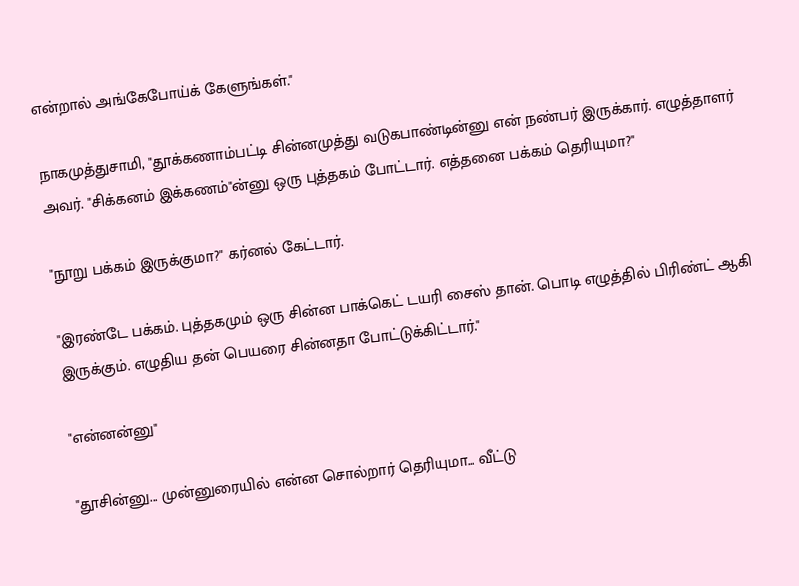என்றால் அங்கேபோய்க் கேளுங்கள்."

நாகமுத்துசாமி, "தூக்கணாம்பட்டி சின்னமுத்து வடுகபாண்டின்னு என் நண்பர் இருக்கார். எழுத்தாளர் அவர். "சிக்கனம் இக்கணம்"ன்னு ஒரு புத்தகம் போட்டார். எத்தனை பக்கம் தெரியுமா?"

"நூறு பக்கம் இருக்குமா?" கர்னல் கேட்டார்.

"இரண்டே பக்கம். புத்தகமும் ஒரு சின்ன பாக்கெட் டயரி சைஸ் தான். பொடி எழுத்தில் பிரிண்ட் ஆகி இருக்கும். எழுதிய தன் பெயரை சின்னதா போட்டுக்கிட்டார்."

"என்னன்னு"

"தூசின்னு... முன்னுரையில் என்ன சொல்றார் தெரியுமா... வீட்டு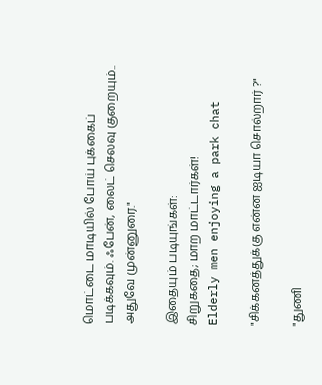மொட்டை மாடியில் போய் புக்கைப் படிக்கவும். ஃபேன், லைட் செலவு குறையும்.. அதுவே முன்னுரை."

இதையும் படியுங்கள்:
சிறுகதை; மாற மாட்டார்கள்!
Elderly men enjoying a park chat

"சிக்கனத்துக்கு என்ன ஐடியா சொல்றார் ?"

"துணி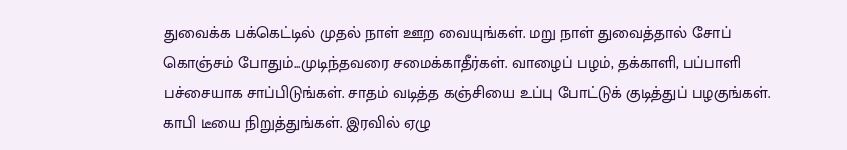துவைக்க பக்கெட்டில் முதல் நாள் ஊற வையுங்கள். மறு நாள் துவைத்தால் சோப் கொஞ்சம் போதும்...முடிந்தவரை சமைக்காதீர்கள். வாழைப் பழம், தக்காளி, பப்பாளி பச்சையாக சாப்பிடுங்கள். சாதம் வடித்த கஞ்சியை உப்பு போட்டுக் குடித்துப் பழகுங்கள். காபி டீயை நிறுத்துங்கள். இரவில் ஏழு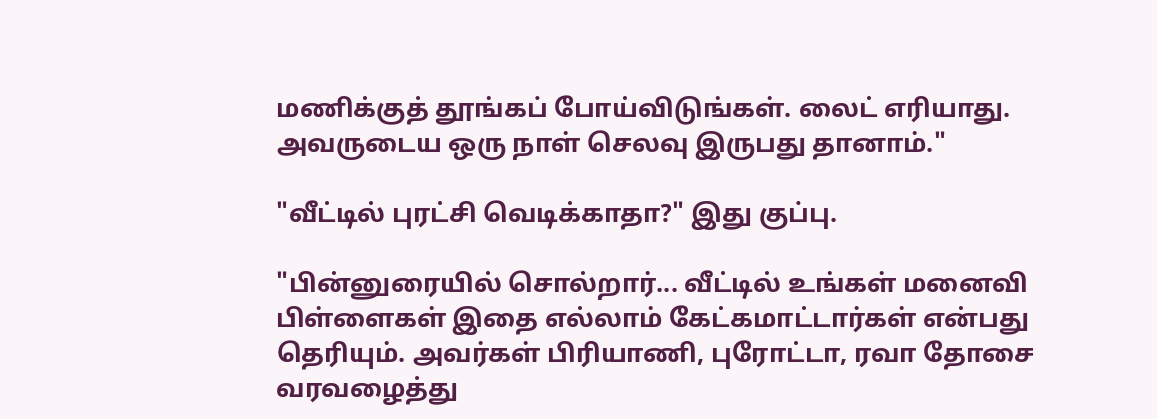மணிக்குத் தூங்கப் போய்விடுங்கள். லைட் எரியாது. அவருடைய ஒரு நாள் செலவு இருபது தானாம்."

"வீட்டில் புரட்சி வெடிக்காதா?" இது குப்பு.

"பின்னுரையில் சொல்றார்... வீட்டில் உங்கள் மனைவி பிள்ளைகள் இதை எல்லாம் கேட்கமாட்டார்கள் என்பது தெரியும். அவர்கள் பிரியாணி, புரோட்டா, ரவா தோசை வரவழைத்து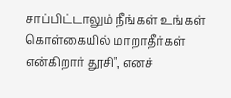சாப்பிட்டாலும் நீங்கள் உங்கள் கொள்கையில் மாறாதீர்கள் என்கிறார் தூசி", எனச்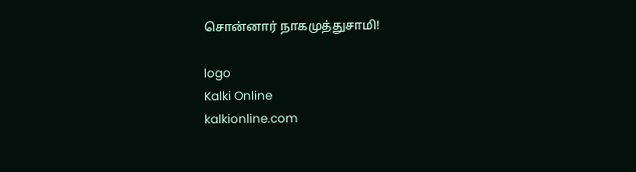சொன்னார் நாகமுத்துசாமி!

logo
Kalki Online
kalkionline.com